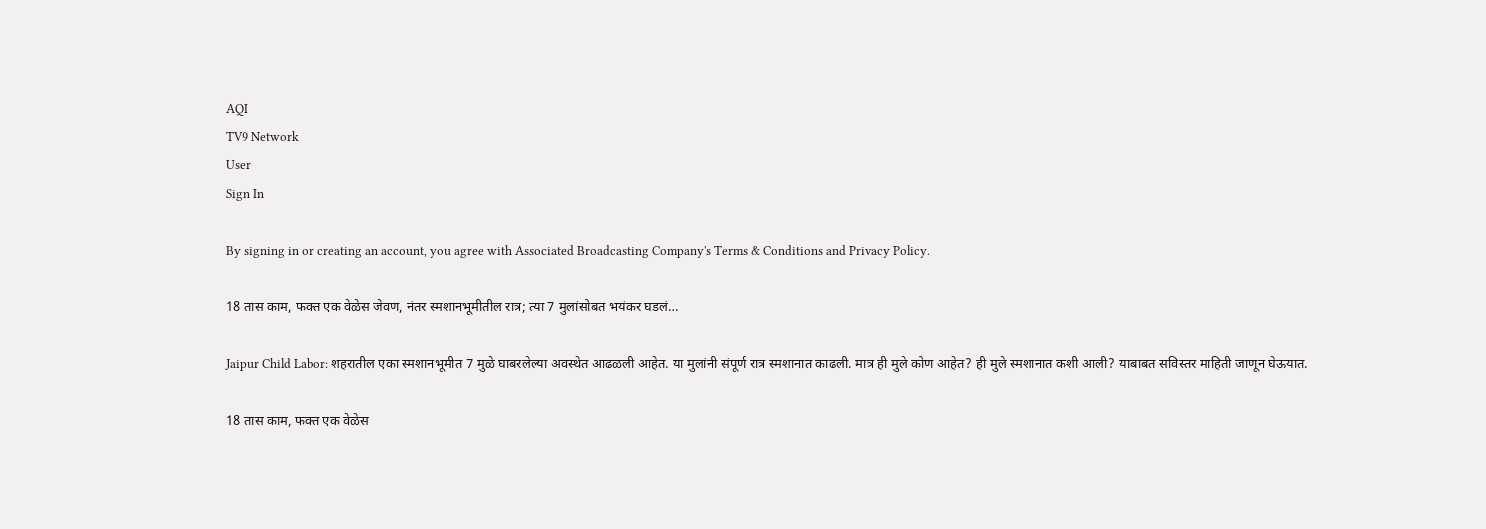AQI
TV9 Network
User
Sign In

By signing in or creating an account, you agree with Associated Broadcasting Company's Terms & Conditions and Privacy Policy.

18 तास काम, फक्त एक वेळेस जेवण, नंतर स्मशानभूमीतील रात्र; त्या 7 मुलांसोबत भयंकर घडलं…

Jaipur Child Labor: शहरातील एका स्मशानभूमीत 7 मुळे घाबरलेल्या अवस्थेत आढळली आहेत. या मुलांनी संपूर्ण रात्र स्मशानात काढली. मात्र ही मुले कोण आहेत? ही मुले स्मशानात कशी आली? याबाबत सविस्तर माहिती जाणून घेऊयात.

18 तास काम, फक्त एक वेळेस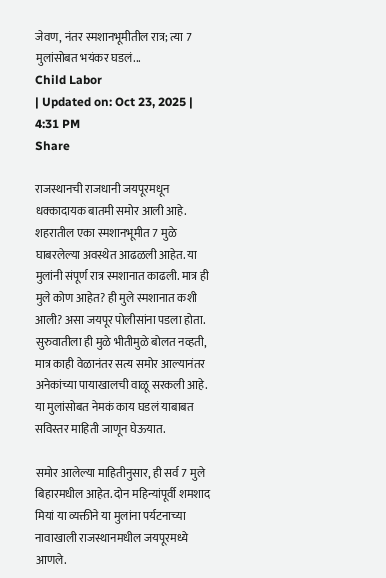जेवण, नंतर स्मशानभूमीतील रात्र; त्या 7 मुलांसोबत भयंकर घडलं...
Child Labor
| Updated on: Oct 23, 2025 | 4:31 PM
Share

राजस्थानची राजधानी जयपूरमधून धक्कादायक बातमी समोर आली आहे. शहरातील एका स्मशानभूमीत 7 मुळे घाबरलेल्या अवस्थेत आढळली आहेत. या मुलांनी संपूर्ण रात्र स्मशानात काढली. मात्र ही मुले कोण आहेत? ही मुले स्मशानात कशी आली? असा जयपूर पोलीसांना पडला होता. सुरुवातीला ही मुळे भीतीमुळे बोलत नव्हती, मात्र काही वेळानंतर सत्य समोर आल्यानंतर अनेकांच्या पायाखालची वाळू सरकली आहे. या मुलांसोबत नेमकं काय घडलं याबाबत सविस्तर माहिती जाणून घेऊयात.

समोर आलेल्या माहितीनुसार, ही सर्व 7 मुले बिहारमधील आहेत. दोन महिन्यांपूर्वी शमशाद मियां या व्यक्तीने या मुलांना पर्यटनाच्या नावाखाली राजस्थानमधील जयपूरमध्ये आणले.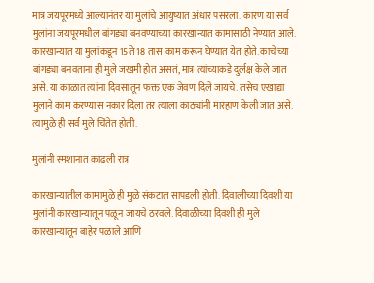मात्र जयपूरमध्ये आल्यानंतर या मुलांचे आयुष्यात अंधार पसरला. कारण या सर्व मुलांना जयपूरमधील बांगड्या बनवण्याच्या कारखान्यात कामासाठी नेण्यात आले. कारखान्यात या मुलांकडून 15ते 18 तास काम करून घेण्यात येत होते. काचेच्या बांगड्या बनवताना ही मुले जखमी होत असतं, मात्र त्यांच्याकडे दुर्लक्ष केले जात असे. या काळात त्यांना दिवसातून फक्त एक जेवण दिले जायचे. तसेच एखाद्या मुलाने काम करण्यास नकार दिला तर त्याला काठ्यांनी मारहाण केली जात असे. त्यामुळे ही सर्व मुले चिंतेत होती.

मुलांनी स्मशानात काढली रात्र

कारखान्यातील कामामुळे ही मुळे संकटात सापडली होती. दिवालीच्या दिवशी या मुलांनी कारखान्यातून पळून जायचे ठरवले. दिवाळीच्या दिवशी ही मुले कारखान्यातून बाहेर पळाले आणि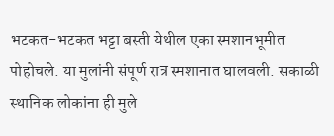भटकत-भटकत भट्टा बस्ती येथील एका स्मशानभूमीत पोहोचले. या मुलांनी संपूर्ण रात्र स्मशानात घालवली. सकाळी स्थानिक लोकांना ही मुले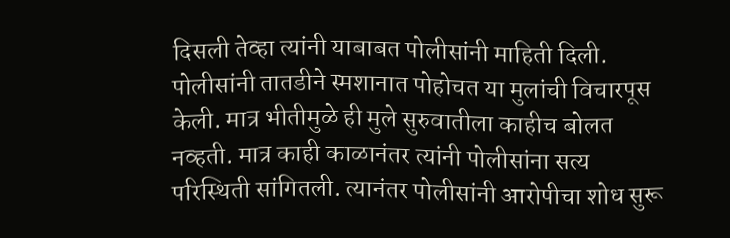दिसली तेव्हा त्यांनी याबाबत पोलीसांनी माहिती दिली. पोलीसांनी तातडीने स्मशानात पोहोचत या मुलांची विचारपूस केली. मात्र भीतीमुळे ही मुले सुरुवातीला काहीच बोलत नव्हती. मात्र काही काळानंतर त्यांनी पोलीसांना सत्य परिस्थिती सांगितली. त्यानंतर पोलीसांनी आरोपीचा शोध सुरू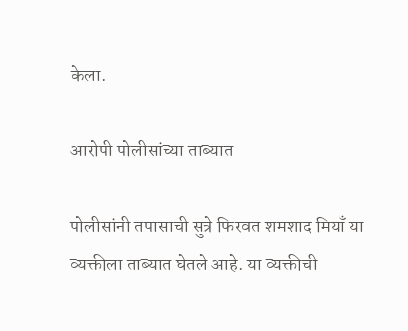केला.

आरोपी पोलीसांच्या ताब्यात

पोलीसांनी तपासाची सुत्रे फिरवत शमशाद मियाँ या व्यक्तीला ताब्यात घेतले आहे. या व्यक्तीची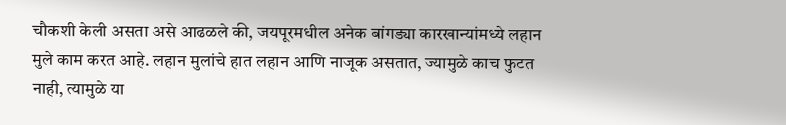चौकशी केली असता असे आढळले की, जयपूरमधील अनेक बांगड्या कारखान्यांमध्ये लहान मुले काम करत आहे. लहान मुलांचे हात लहान आणि नाजूक असतात, ज्यामुळे काच फुटत नाही, त्यामुळे या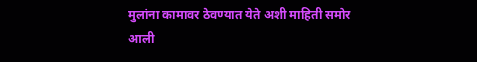मुलांना कामावर ठेवण्यात येते अशी माहिती समोर आली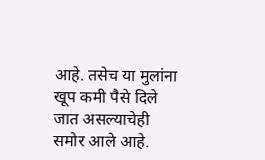आहे. तसेच या मुलांना खूप कमी पैसे दिले जात असल्याचेही समोर आले आहे.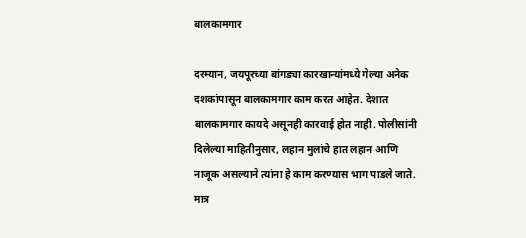बालकामगार

दरम्यान, जयपूरच्या बांगड्या कारखान्यांमध्ये गेल्या अनेक दशकांपासून बालकामगार काम करत आहेत. देशात बालकामगार कायदे असूनही कारवाई होत नाही. पोलीसांनी दिलेल्या माहितीनुसार, लहान मुलांचे हात लहान आणि नाजूक असल्याने त्यांना हे काम करण्यास भाग पाडले जाते. मात्र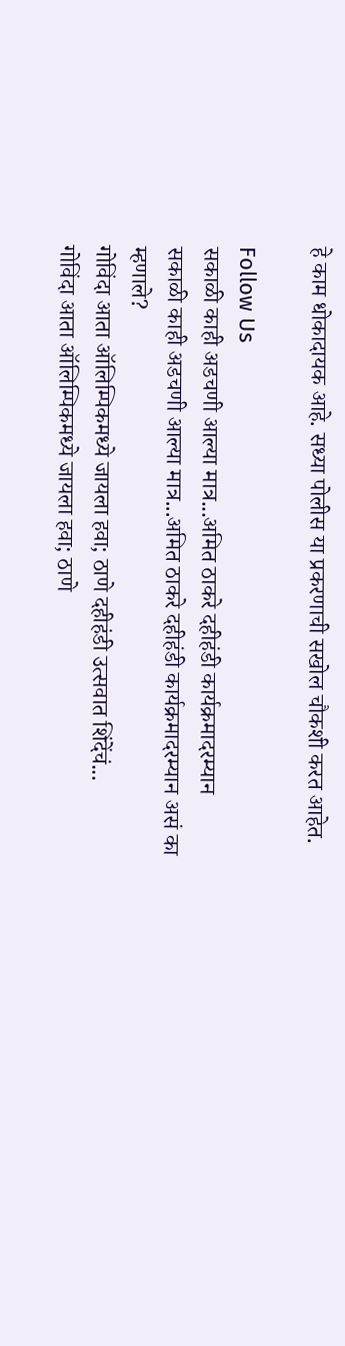हे काम धोकादायक आहे. सध्या पोलीस या प्रकरणाची सखोल चौकशी करत आहेत.

Follow Us
सकाळी काही अडचणी आल्या मात्र...अमित ठाकरे दहीहंडी कार्यक्रमादरम्यान
सकाळी काही अडचणी आल्या मात्र...अमित ठाकरे दहीहंडी कार्यक्रमादरम्यान असं का म्हणाले?
गोविंदा आता ऑलिम्पिकमध्ये जायला हवा; ठाणे दहीहंडी उत्सवात शिंदेंचं...
गोविंदा आता ऑलिम्पिकमध्ये जायला हवा; ठाणे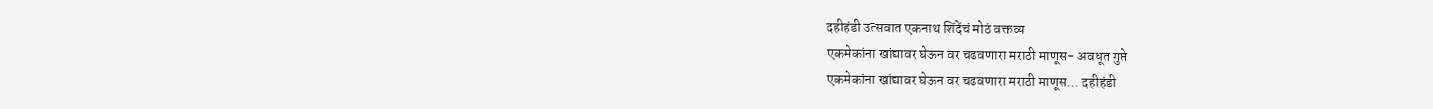दहीहंडी उत्सवात एकनाथ शिंदेंचं मोठं वक्तव्य
एकमेकांना खांद्यावर घेऊन वर चढवणारा मराठी माणूस- अवधूत गुप्ते
एकमेकांना खांद्यावर घेऊन वर चढवणारा मराठी माणूस... दहीहंडी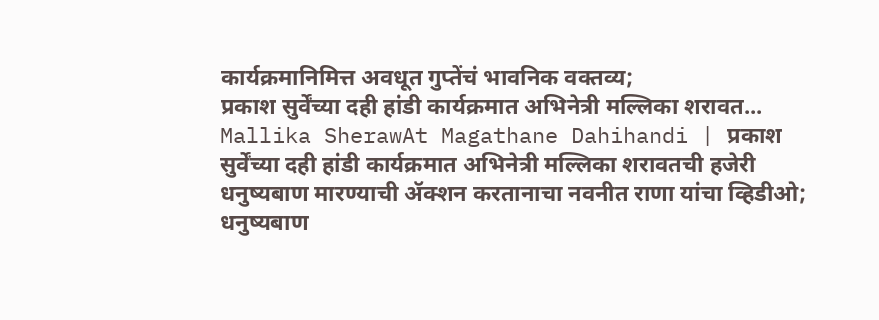कार्यक्रमानिमित्त अवधूत गुप्तेंचं भावनिक वक्तव्य;
प्रकाश सुर्वेंच्या दही हांडी कार्यक्रमात अभिनेत्री मल्लिका शरावत...
Mallika SherawAt Magathane Dahihandi | प्रकाश सुर्वेंच्या दही हांडी कार्यक्रमात अभिनेत्री मल्लिका शरावतची हजेरी
धनुष्यबाण मारण्याची ॲक्शन करतानाचा नवनीत राणा यांचा व्हिडीओ;
धनुष्यबाण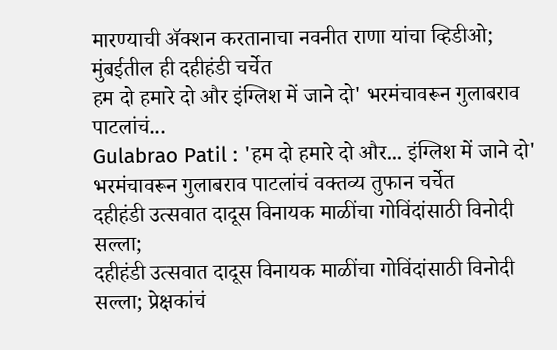मारण्याची ॲक्शन करतानाचा नवनीत राणा यांचा व्हिडीओ; मुंबईतील ही दहीहंडी चर्चेत
हम दो हमारे दो और इंग्लिश में जाने दो' भरमंचावरून गुलाबराव पाटलांचं...
Gulabrao Patil : 'हम दो हमारे दो और... इंग्लिश में जाने दो' भरमंचावरून गुलाबराव पाटलांचं वक्तव्य तुफान चर्चेत
दहीहंडी उत्सवात दादूस विनायक माळींचा गोविंदांसाठी विनोदी सल्ला;
दहीहंडी उत्सवात दादूस विनायक माळींचा गोविंदांसाठी विनोदी सल्ला; प्रेक्षकांचं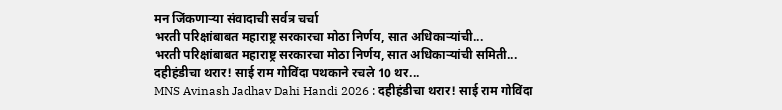मन जिंकणाऱ्या संवादाची सर्वत्र चर्चा
भरती परिक्षांबाबत महाराष्ट्र सरकारचा मोठा निर्णय, सात अधिकाऱ्यांची...
भरती परिक्षांबाबत महाराष्ट्र सरकारचा मोठा निर्णय, सात अधिकाऱ्यांची समिती...
दहीहंडीचा थरार! साई राम गोविंदा पथकाने रचले 10 थर...
MNS Avinash Jadhav Dahi Handi 2026 : दहीहंडीचा थरार! साई राम गोविंदा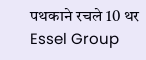पथकाने रचले 10 थर
Essel Group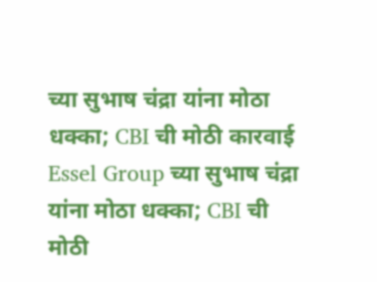च्या सुभाष चंद्रा यांना मोठा धक्का; CBI ची मोठी कारवाई
Essel Group च्या सुभाष चंद्रा यांना मोठा धक्का; CBI ची मोठी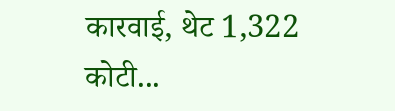कारवाई, थेट 1,322 कोटी...